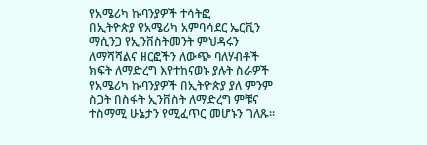የአሜሪካ ኩባንያዎች ተሳትፎ
በኢትዮጵያ የአሜሪካ አምባሳደር ኤርቪን ማሲንጋ የኢንቨስትመንት ምህዳሩን ለማሻሻልና ዘርፎችን ለውጭ ባለሃብቶች ክፍት ለማድረግ እየተከናወኑ ያሉት ስራዎች የአሜሪካ ኩባንያዎች በኢትዮጵያ ያለ ምንም ስጋት በስፋት ኢንቨስት ለማድረግ ምቹና ተስማሚ ሁኔታን የሚፈጥር መሆኑን ገለጹ፡፡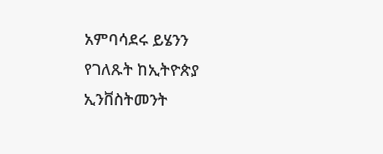አምባሳደሩ ይሄንን የገለጹት ከኢትዮጵያ ኢንቨስትመንት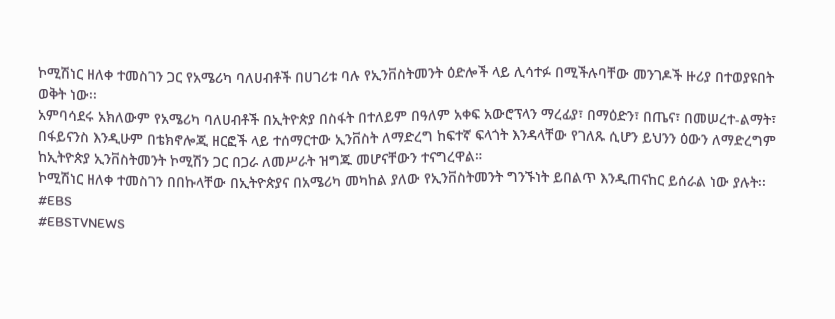ኮሚሽነር ዘለቀ ተመስገን ጋር የአሜሪካ ባለሀብቶች በሀገሪቱ ባሉ የኢንቨስትመንት ዕድሎች ላይ ሊሳተፉ በሚችሉባቸው መንገዶች ዙሪያ በተወያዩበት ወቅት ነው፡፡
አምባሳደሩ አክለውም የአሜሪካ ባለሀብቶች በኢትዮጵያ በስፋት በተለይም በዓለም አቀፍ አውሮፕላን ማረፊያ፣ በማዕድን፣ በጤና፣ በመሠረተ-ልማት፣ በፋይናንስ እንዲሁም በቴክኖሎጂ ዘርፎች ላይ ተሰማርተው ኢንቨስት ለማድረግ ከፍተኛ ፍላጎት እንዳላቸው የገለጹ ሲሆን ይህንን ዕውን ለማድረግም ከኢትዮጵያ ኢንቨስትመንት ኮሚሽን ጋር በጋራ ለመሥራት ዝግጁ መሆናቸውን ተናግረዋል።
ኮሚሽነር ዘለቀ ተመስገን በበኩላቸው በኢትዮጵያና በአሜሪካ መካከል ያለው የኢንቨስትመንት ግንኙነት ይበልጥ እንዲጠናከር ይሰራል ነው ያሉት፡፡
#EBS
#EBSTVNEWS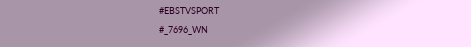#EBSTVSPORT
#_7696_WN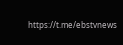https://t.me/ebstvnews